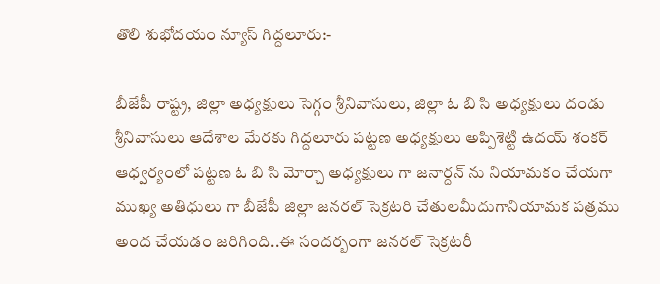తొలి శుభోదయం న్యూస్ గిద్దలూరు:-

బీజేపీ రాష్ట్ర, జిల్లా అధ్యక్షులు సెగ్గం శ్రీనివాసులు, జిల్లా ఓ బి సి అధ్యక్షులు దండు శ్రీనివాసులు ఆదేశాల మేరకు గిద్దలూరు పట్టణ అధ్యక్షులు అప్పిశెట్టి ఉదయ్ శంకర్ ఆధ్వర్యంలో పట్టణ ఓ బి సి మోర్చా అధ్యక్షులు గా జనార్దన్ ను నియామకం చేయగా ముఖ్య అతిధులు గా బీజేపీ జిల్లా జనరల్ సెక్రటరి చేతులమీదుగానియామక పత్రము అంద చేయడం జరిగింది..ఈ సందర్బంగా జనరల్ సెక్రటరీ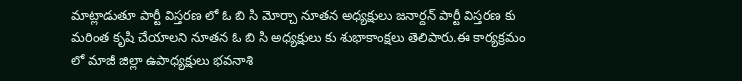మాట్లాడుతూ పార్టీ విస్తరణ లో ఓ బి సి మోర్చా నూతన అధ్యక్షులు జనార్దన్ పార్టీ విస్తరణ కు మరింత కృషి చేయాలని నూతన ఓ బి సి అధ్యక్షులు కు శుభాకాంక్షలు తెలిపారు.ఈ కార్యక్రమం లో మాజీ జిల్లా ఉపాధ్యక్షులు భవనాశి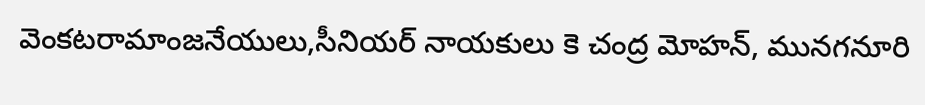వెంకటరామాంజనేయులు,సీనియర్ నాయకులు కె చంద్ర మోహన్, మునగనూరి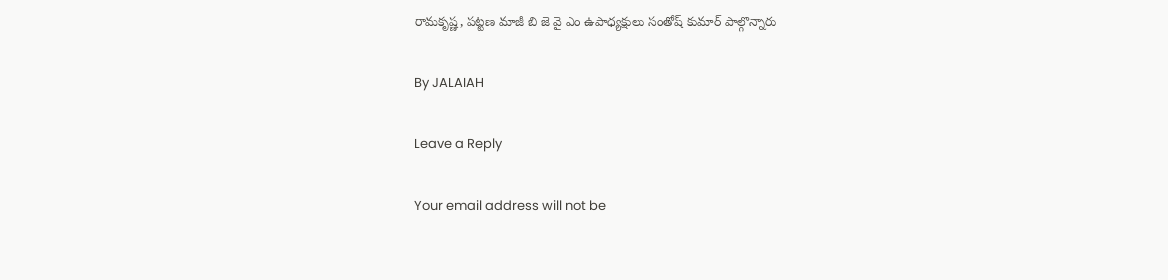రామకృష్ణ, పట్టణ మాజీ బి జె వై ఎం ఉపాధ్యక్షులు సంతోష్ కుమార్ పాల్గొన్నారు

By JALAIAH

Leave a Reply

Your email address will not be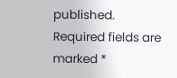published. Required fields are marked *